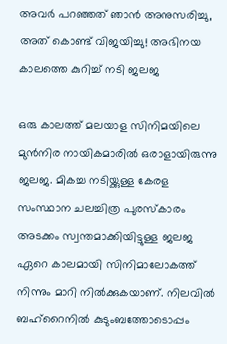അവര്‍ പറഞ്ഞത് ഞാന്‍ അനുസരിച്ചു, അത് കൊണ്ട് വിജയിച്ചു! അഭിനയ കാലത്തെ കുറിച്ച് നടി ജലജ

ഒരു കാലത്ത് മലയാള സിനിമയിലെ മുന്‍നിര നായികമാരില്‍ ഒരാളായിരുന്നു ജലജ. മികച്ച നടിയ്ക്കുള്ള കേരള സംസ്ഥാന ചലച്ചിത്ര പുരസ്‌കാരം അടക്കം സ്വന്തമാക്കിയിട്ടുള്ള ജലജ ഏറെ കാലമായി സിനിമാലോകത്ത് നിന്നും മാറി നില്‍ക്കുകയാണ്. നിലവില്‍ ബഹ്‌റൈനില്‍ കുടുംബത്തോടൊപ്പം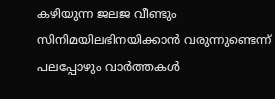കഴിയുന്ന ജലജ വീണ്ടും സിനിമയിലഭിനയിക്കാന്‍ വരുന്നുണ്ടെന്ന് പലപ്പോഴും വാര്‍ത്തകള്‍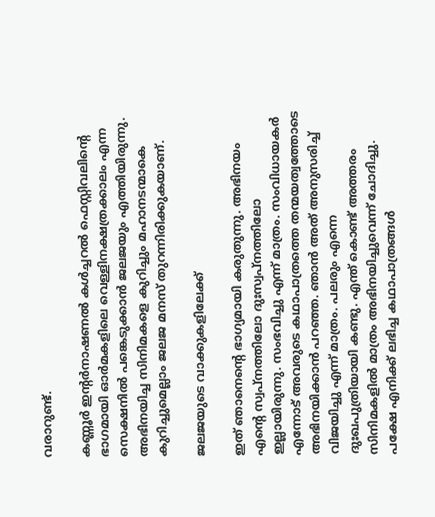വരാറുണ്ട്.

കണ്ണൂര്‍ ഇന്റര്‍നാഷണല്‍ കള്‍ച്ചറല്‍ ഫെസ്റ്റിവലിന്റെ ഭാഗമായി ഓര്‍മകളിലെ വെള്ളിനക്ഷത്രക്കാലം എന്ന സെക്ഷനില്‍ പങ്കെടുക്കാന്‍ ജലജയും എത്തിയിരുന്നു. അഭിനയിച്ച സിനിമകളെ കുറിച്ചും മഹാനടന്മാകെ കുറിച്ചുമെല്ലാം ജലജ മനസ് തുറന്നിരിക്കുകയാണ്.

ജലജയുടെ വാക്കുകളിലേക്ക്

ഇത് ഞാനെന്റെ ഭാഗ്യമായി കരുതുന്നു. അഭിനയം എന്റെ സ്വപ്‌നത്തിലോ ദുഃസ്വപ്‌നത്തിലോ ഇല്ലായിരുന്നു. സംഭവിച്ചു എന്ന് മാത്രം. സംവിധായകര്‍ എന്നോട് അവരുടെ കഥാപാത്രത്തെ തന്മയത്വത്തോടെ അഭിനയിക്കാന്‍ പറഞ്ഞ. ഞാന്‍ അത് അനുസരിച്ച് വിജയിച്ചു എന്ന് മാത്രം. പലരും എന്നെ ദുഃഖപുത്രിയായി കണ്ടു. എന്ത് കൊണ്ട് അത്തരം സിനിമകളില്‍ മാത്രം അഭിനയിച്ചുവെന്ന് ചോദിച്ചു. പക്ഷേ എനിക്ക് ലഭിച്ച കഥാപാത്രങ്ങള്‍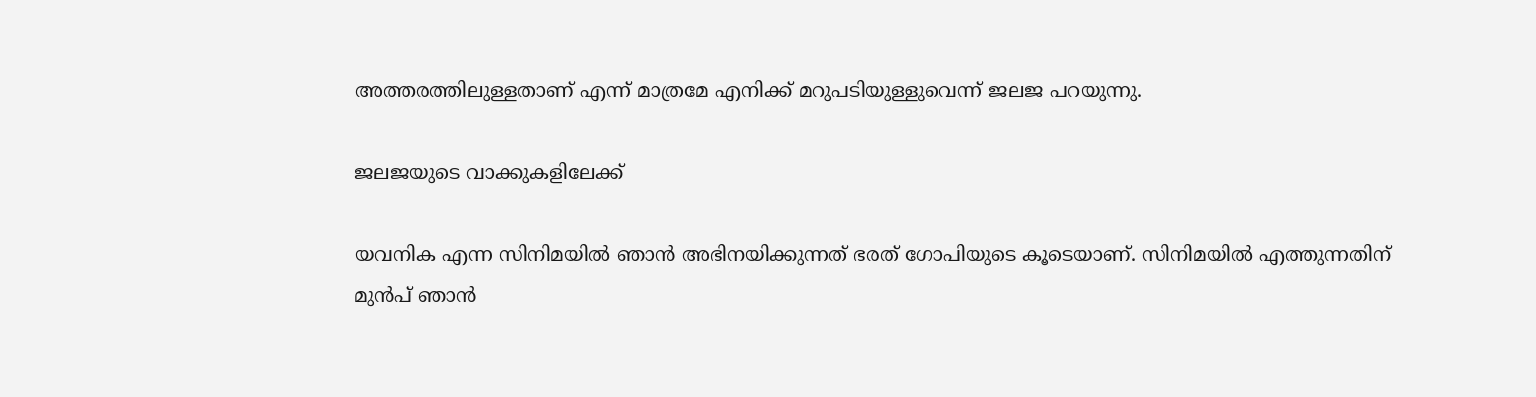അത്തരത്തിലുള്ളതാണ് എന്ന് മാത്രമേ എനിക്ക് മറുപടിയുള്ളുവെന്ന് ജലജ പറയുന്നു.

ജലജയുടെ വാക്കുകളിലേക്ക്

യവനിക എന്ന സിനിമയില്‍ ഞാന്‍ അഭിനയിക്കുന്നത് ഭരത് ഗോപിയുടെ കൂടെയാണ്. സിനിമയില്‍ എത്തുന്നതിന് മുന്‍പ് ഞാന്‍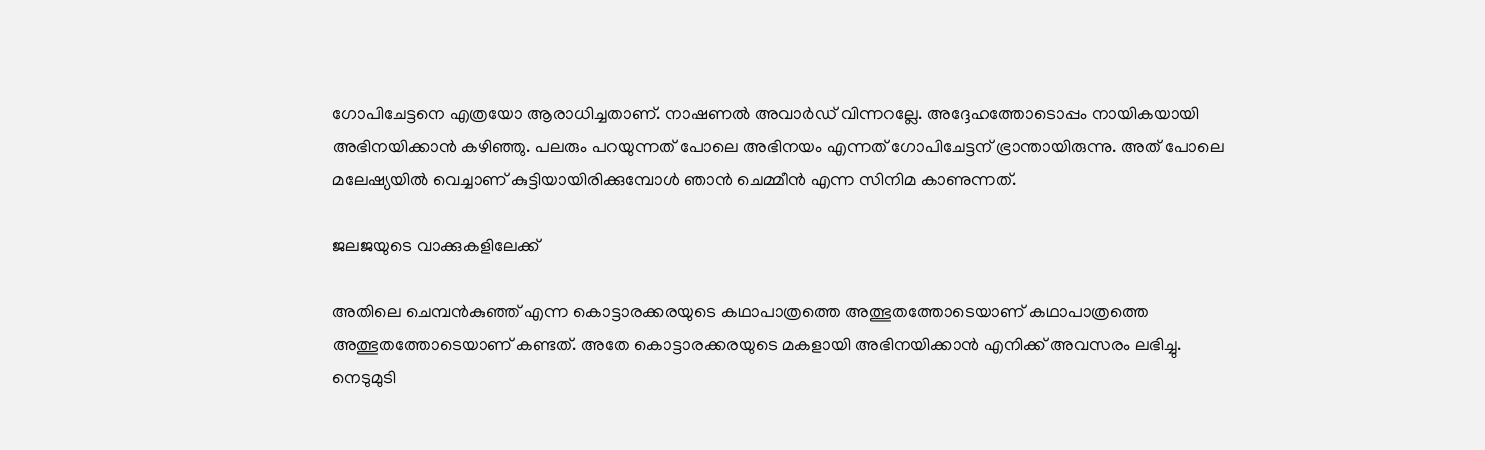ഗോപിചേട്ടനെ എത്രയോ ആരാധിച്ചതാണ്. നാഷണല്‍ അവാര്‍ഡ് വിന്നറല്ലേ. അദ്ദേഹത്തോടൊപ്പം നായികയായി അഭിനയിക്കാന്‍ കഴിഞ്ഞു. പലരും പറയുന്നത് പോലെ അഭിനയം എന്നത് ഗോപിചേട്ടന് ഭ്രാന്തായിരുന്നു. അത് പോലെ മലേഷ്യയില്‍ വെച്ചാണ് കുട്ടിയായിരിക്കുമ്പോള്‍ ഞാന്‍ ചെമ്മീന്‍ എന്ന സിനിമ കാണുന്നത്.

ജലജയുടെ വാക്കുകളിലേക്ക്

അതിലെ ചെമ്പന്‍കുഞ്ഞ് എന്ന കൊട്ടാരക്കരയുടെ കഥാപാത്രത്തെ അത്ഭുതത്തോടെയാണ് കഥാപാത്രത്തെ അത്ഭുതത്തോടെയാണ് കണ്ടത്. അതേ കൊട്ടാരക്കരയുടെ മകളായി അഭിനയിക്കാന്‍ എനിക്ക് അവസരം ലഭിച്ചു. നെടുമുടി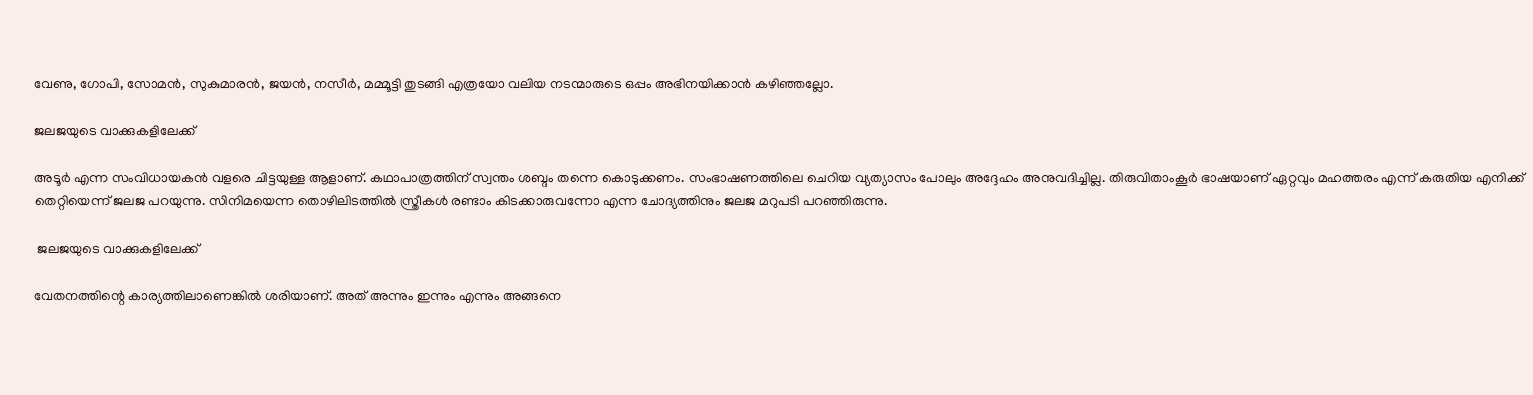വേണു, ഗോപി, സോമന്‍, സുകുമാരന്‍, ജയന്‍, നസീര്‍, മമ്മൂട്ടി തുടങ്ങി എത്രയോ വലിയ നടന്മാരുടെ ഒപ്പം അഭിനയിക്കാന്‍ കഴിഞ്ഞല്ലോ.

ജലജയുടെ വാക്കുകളിലേക്ക്

അടൂര്‍ എന്ന സംവിധായകന്‍ വളരെ ചിട്ടയുള്ള ആളാണ്. കഥാപാത്രത്തിന് സ്വന്തം ശബ്ദം തന്നെ കൊടുക്കണം. സംഭാഷണത്തിലെ ചെറിയ വ്യത്യാസം പോലും അദ്ദേഹം അനുവദിച്ചില്ല. തിരുവിതാംകൂര്‍ ഭാഷയാണ് ഏറ്റവും മഹത്തരം എന്ന് കരുതിയ എനിക്ക് തെറ്റിയെന്ന് ജലജ പറയുന്നു. സിനിമയെന്ന തൊഴിലിടത്തില്‍ സ്ത്രീകള്‍ രണ്ടാം കിടക്കാരുവന്നോ എന്ന ചോദ്യത്തിനും ജലജ മറുപടി പറഞ്ഞിരുന്നു.

 ജലജയുടെ വാക്കുകളിലേക്ക്

വേതനത്തിന്റെ കാര്യത്തിലാണെങ്കില്‍ ശരിയാണ്. അത് അന്നും ഇന്നും എന്നും അങ്ങനെ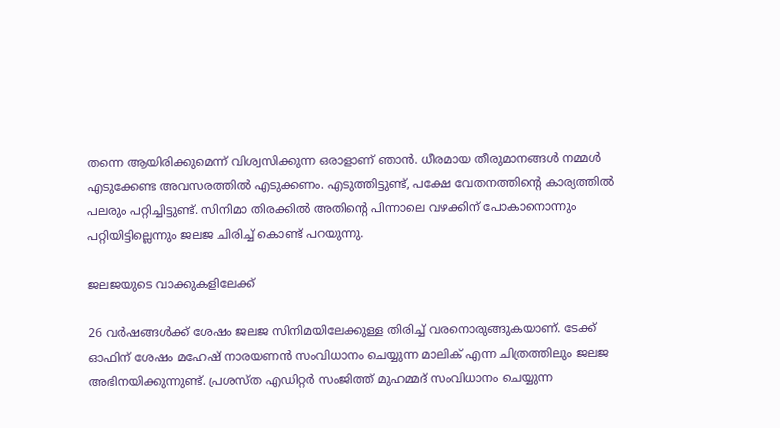തന്നെ ആയിരിക്കുമെന്ന് വിശ്വസിക്കുന്ന ഒരാളാണ് ഞാന്‍. ധീരമായ തീരുമാനങ്ങള്‍ നമ്മള്‍ എടുക്കേണ്ട അവസരത്തില്‍ എടുക്കണം. എടുത്തിട്ടുണ്ട്, പക്ഷേ വേതനത്തിന്റെ കാര്യത്തില്‍ പലരും പറ്റിച്ചിട്ടുണ്ട്. സിനിമാ തിരക്കില്‍ അതിന്റെ പിന്നാലെ വഴക്കിന് പോകാനൊന്നും പറ്റിയിട്ടില്ലെന്നും ജലജ ചിരിച്ച് കൊണ്ട് പറയുന്നു.

ജലജയുടെ വാക്കുകളിലേക്ക്

26 വര്‍ഷങ്ങള്‍ക്ക് ശേഷം ജലജ സിനിമയിലേക്കുള്ള തിരിച്ച് വരനൊരുങ്ങുകയാണ്. ടേക്ക് ഓഫിന് ശേഷം മഹേഷ് നാരയണന്‍ സംവിധാനം ചെയ്യുന്ന മാലിക് എന്ന ചിത്രത്തിലും ജലജ അഭിനയിക്കുന്നുണ്ട്. പ്രശസ്ത എഡിറ്റര്‍ സംജിത്ത് മുഹമ്മദ് സംവിധാനം ചെയ്യുന്ന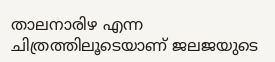താലനാരിഴ എന്ന ചിത്രത്തിലൂടെയാണ് ജലജയുടെ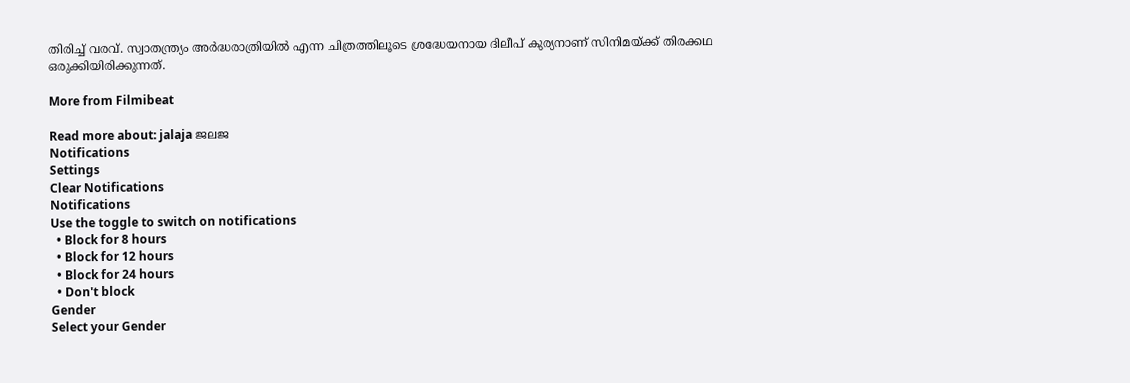തിരിച്ച് വരവ്. സ്വാതന്ത്ര്യം അര്‍ദ്ധരാത്രിയില്‍ എന്ന ചിത്രത്തിലൂടെ ശ്രദ്ധേയനായ ദിലീപ് കുര്യനാണ് സിനിമയ്ക്ക് തിരക്കഥ ഒരുക്കിയിരിക്കുന്നത്.

More from Filmibeat

Read more about: jalaja ജലജ
Notifications
Settings
Clear Notifications
Notifications
Use the toggle to switch on notifications
  • Block for 8 hours
  • Block for 12 hours
  • Block for 24 hours
  • Don't block
Gender
Select your Gender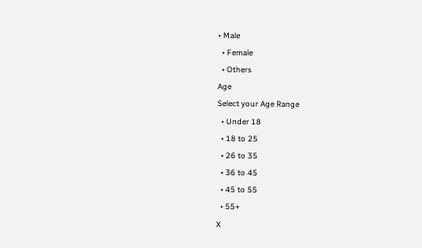• Male
  • Female
  • Others
Age
Select your Age Range
  • Under 18
  • 18 to 25
  • 26 to 35
  • 36 to 45
  • 45 to 55
  • 55+
X